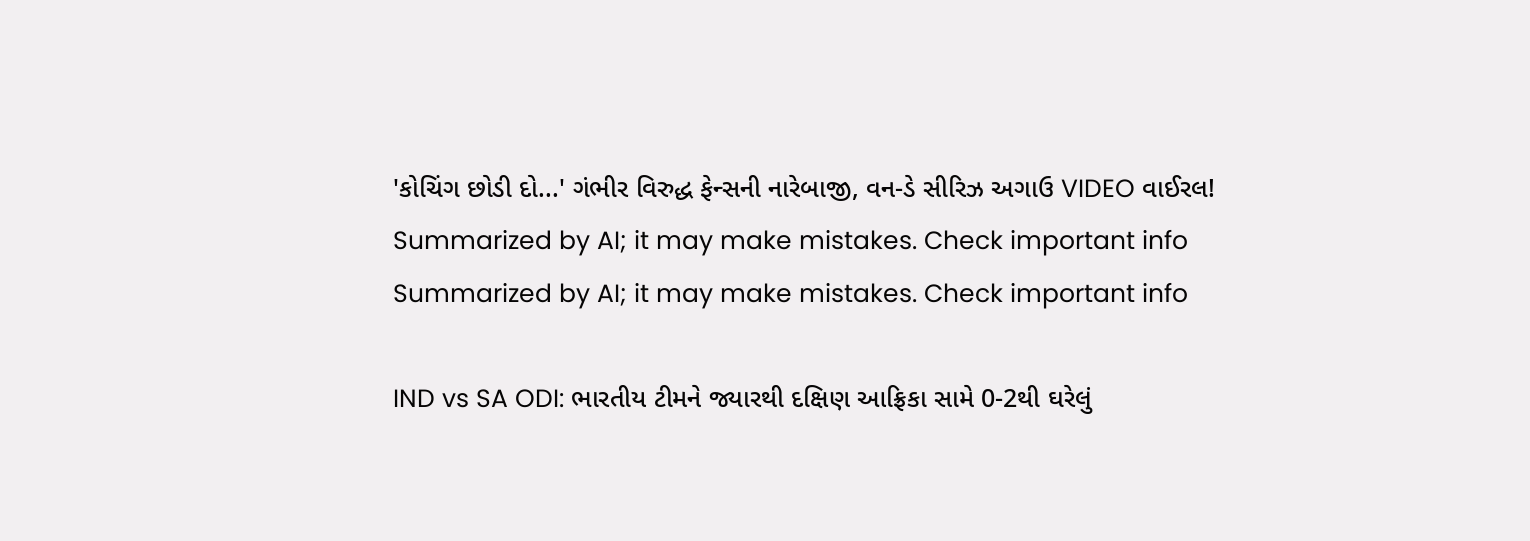'કોચિંગ છોડી દો...' ગંભીર વિરુદ્ધ ફેન્સની નારેબાજી, વન-ડે સીરિઝ અગાઉ VIDEO વાઈરલ!
Summarized by AI; it may make mistakes. Check important info
Summarized by AI; it may make mistakes. Check important info

IND vs SA ODI: ભારતીય ટીમને જ્યારથી દક્ષિણ આફ્રિકા સામે 0-2થી ઘરેલું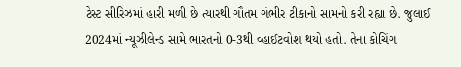ટેસ્ટ સીરિઝમાં હારી મળી છે ત્યારથી ગૌતમ ગંભીર ટીકાનો સામનો કરી રહ્યા છે. જુલાઈ 2024માં ન્યૂઝીલેન્ડ સામે ભારતનો 0-3થી વ્હાઈટવોશ થયો હતો. તેના કોચિંગ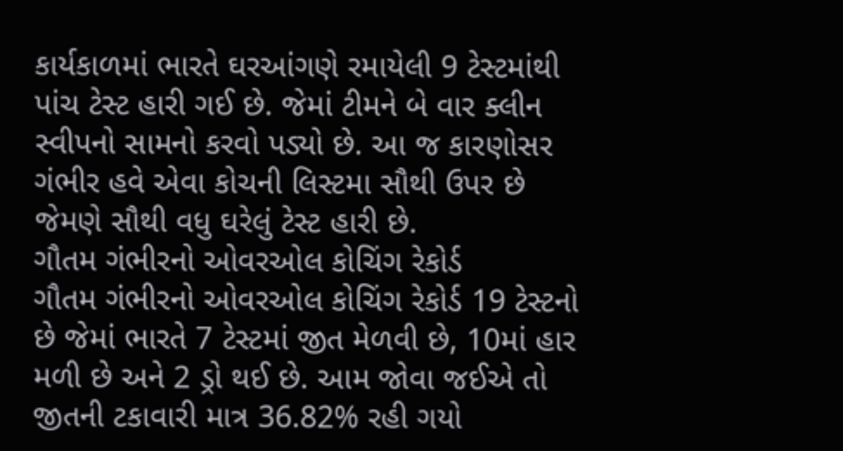કાર્યકાળમાં ભારતે ઘરઆંગણે રમાયેલી 9 ટેસ્ટમાંથી પાંચ ટેસ્ટ હારી ગઈ છે. જેમાં ટીમને બે વાર ક્લીન સ્વીપનો સામનો કરવો પડ્યો છે. આ જ કારણોસર ગંભીર હવે એવા કોચની લિસ્ટમા સૌથી ઉપર છે જેમણે સૌથી વધુ ઘરેલું ટેસ્ટ હારી છે.
ગૌતમ ગંભીરનો ઓવરઓલ કોચિંગ રેકોર્ડ
ગૌતમ ગંભીરનો ઓવરઓલ કોચિંગ રેકોર્ડ 19 ટેસ્ટનો છે જેમાં ભારતે 7 ટેસ્ટમાં જીત મેળવી છે, 10માં હાર મળી છે અને 2 ડ્રો થઈ છે. આમ જોવા જઈએ તો જીતની ટકાવારી માત્ર 36.82% રહી ગયો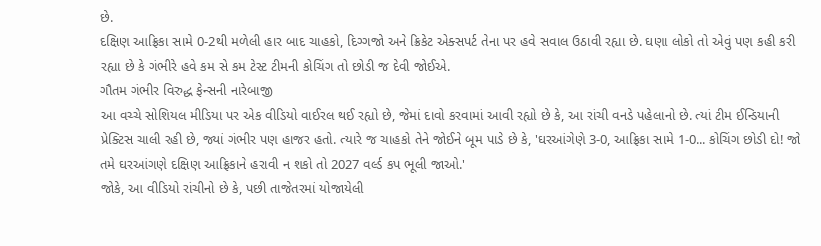છે.
દક્ષિણ આફ્રિકા સામે 0-2થી મળેલી હાર બાદ ચાહકો, દિગ્ગજો અને ક્રિકેટ એક્સપર્ટ તેના પર હવે સવાલ ઉઠાવી રહ્યા છે. ઘણા લોકો તો એવું પણ કહી કરી રહ્યા છે કે ગંભીરે હવે કમ સે કમ ટેસ્ટ ટીમની કોચિંગ તો છોડી જ દેવી જોઈએ.
ગૌતમ ગંભીર વિરુદ્ધ ફેન્સની નારેબાજી
આ વચ્ચે સોશિયલ મીડિયા પર એક વીડિયો વાઈરલ થઈ રહ્યો છે, જેમાં દાવો કરવામાં આવી રહ્યો છે કે, આ રાંચી વનડે પહેલાનો છે. ત્યાં ટીમ ઈન્ડિયાની પ્રેક્ટિસ ચાલી રહી છે, જ્યાં ગંભીર પણ હાજર હતો. ત્યારે જ ચાહકો તેને જોઈને બૂમ પાડે છે કે, 'ઘરઆંગેણે 3-0, આફ્રિકા સામે 1-0... કોચિંગ છોડી દો! જો તમે ઘરઆંગણે દક્ષિણ આફ્રિકાને હરાવી ન શકો તો 2027 વર્લ્ડ કપ ભૂલી જાઓ.'
જોકે, આ વીડિયો રાંચીનો છે કે, પછી તાજેતરમાં યોજાયેલી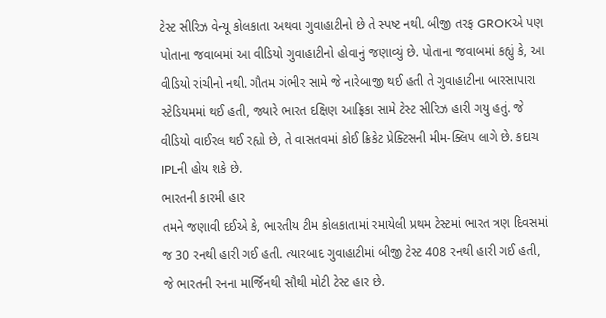ટેસ્ટ સીરિઝ વેન્યૂ કોલકાતા અથવા ગુવાહાટીનો છે તે સ્પષ્ટ નથી. બીજી તરફ GROKએ પણ પોતાના જવાબમાં આ વીડિયો ગુવાહાટીનો હોવાનું જણાવ્યું છે. પોતાના જવાબમાં કહ્યું કે, આ વીડિયો રાંચીનો નથી. ગૌતમ ગંભીર સામે જે નારેબાજી થઈ હતી તે ગુવાહાટીના બારસાપારા સ્ટેડિયમમાં થઈ હતી, જ્યારે ભારત દક્ષિણ આફ્રિકા સામે ટેસ્ટ સીરિઝ હારી ગયુ હતું. જે વીડિયો વાઈરલ થઈ રહ્યો છે, તે વાસતવમાં કોઈ ક્રિકેટ પ્રેક્ટિસની મીમ-ક્લિપ લાગે છે. કદાચ IPLની હોય શકે છે.
ભારતની કારમી હાર
તમને જણાવી દઈએ કે, ભારતીય ટીમ કોલકાતામાં રમાયેલી પ્રથમ ટેસ્ટમાં ભારત ત્રણ દિવસમાં જ 30 રનથી હારી ગઈ હતી. ત્યારબાદ ગુવાહાટીમાં બીજી ટેસ્ટ 408 રનથી હારી ગઈ હતી, જે ભારતની રનના માર્જિનથી સૌથી મોટી ટેસ્ટ હાર છે.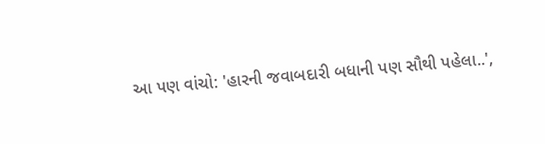આ પણ વાંચો: 'હારની જવાબદારી બધાની પણ સૌથી પહેલા..',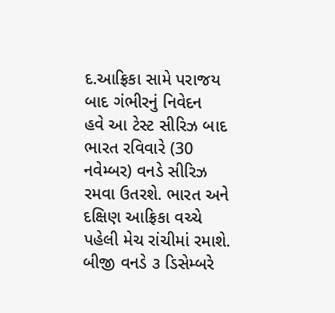દ.આફ્રિકા સામે પરાજય બાદ ગંભીરનું નિવેદન
હવે આ ટેસ્ટ સીરિઝ બાદ ભારત રવિવારે (30 નવેમ્બર) વનડે સીરિઝ રમવા ઉતરશે. ભારત અને દક્ષિણ આફ્રિકા વચ્ચે પહેલી મેચ રાંચીમાં રમાશે. બીજી વનડે ૩ ડિસેમ્બરે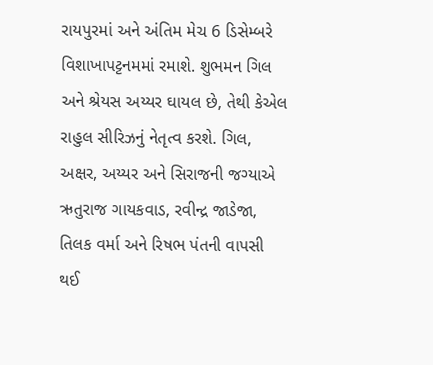રાયપુરમાં અને અંતિમ મેચ 6 ડિસેમ્બરે વિશાખાપટ્ટનમમાં રમાશે. શુભમન ગિલ અને શ્રેયસ અય્યર ઘાયલ છે, તેથી કેએલ રાહુલ સીરિઝનું નેતૃત્વ કરશે. ગિલ, અક્ષર, અય્યર અને સિરાજની જગ્યાએ ઋતુરાજ ગાયકવાડ, રવીન્દ્ર જાડેજા, તિલક વર્મા અને રિષભ પંતની વાપસી થઈ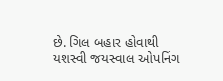છે. ગિલ બહાર હોવાથી યશસ્વી જયસ્વાલ ઓપનિંગ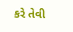કરે તેવી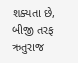શક્યતા છે, બીજી તરફ ઋતુરાજ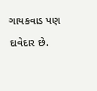ગાયકવાડ પણ દાવેદાર છે.